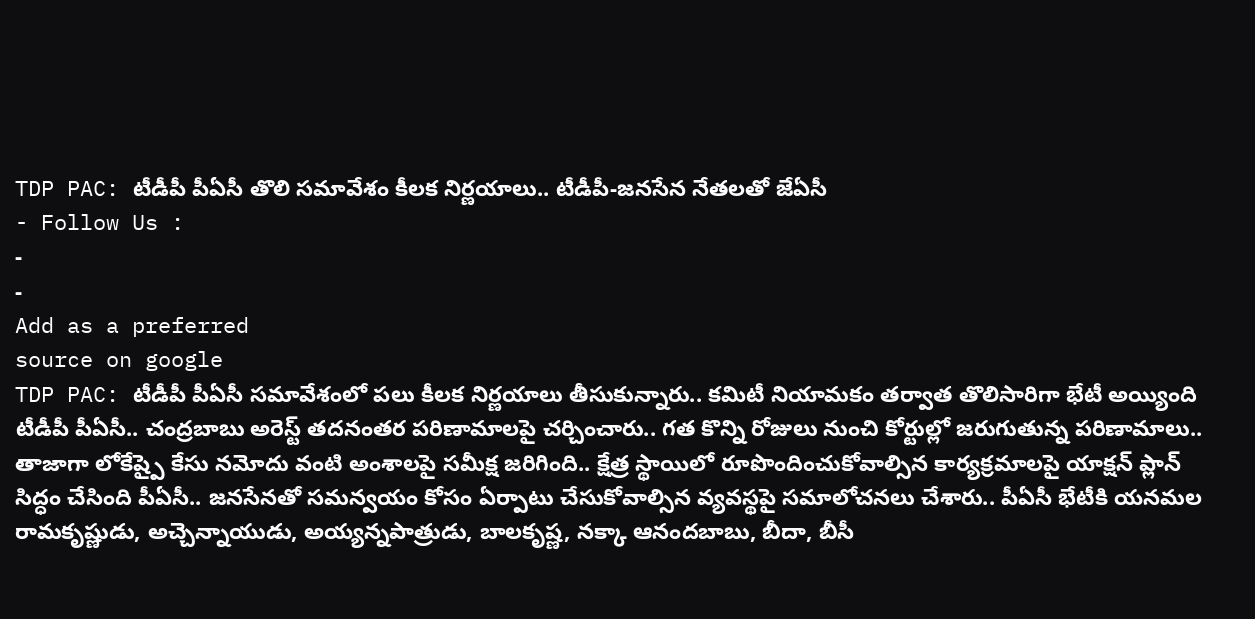TDP PAC: టీడీపీ పీఏసీ తొలి సమావేశం కీలక నిర్ణయాలు.. టీడీపీ-జనసేన నేతలతో జేఏసీ
- Follow Us :
-
-
Add as a preferred
source on google
TDP PAC: టీడీపీ పీఏసీ సమావేశంలో పలు కీలక నిర్ణయాలు తీసుకున్నారు.. కమిటీ నియామకం తర్వాత తొలిసారిగా భేటీ అయ్యింది టీడీపీ పీఏసీ.. చంద్రబాబు అరెస్ట్ తదనంతర పరిణామాలపై చర్చించారు.. గత కొన్ని రోజులు నుంచి కోర్టుల్లో జరుగుతున్న పరిణామాలు.. తాజాగా లోకేష్పై కేసు నమోదు వంటి అంశాలపై సమీక్ష జరిగింది.. క్షేత్ర స్థాయిలో రూపొందించుకోవాల్సిన కార్యక్రమాలపై యాక్షన్ ప్లాన్ సిద్ధం చేసింది పీఏసీ.. జనసేనతో సమన్వయం కోసం ఏర్పాటు చేసుకోవాల్సిన వ్యవస్థపై సమాలోచనలు చేశారు.. పీఏసీ భేటీకి యనమల రామకృష్ణుడు, అచ్చెన్నాయుడు, అయ్యన్నపాత్రుడు, బాలకృష్ణ, నక్కా ఆనందబాబు, బీదా, బీసీ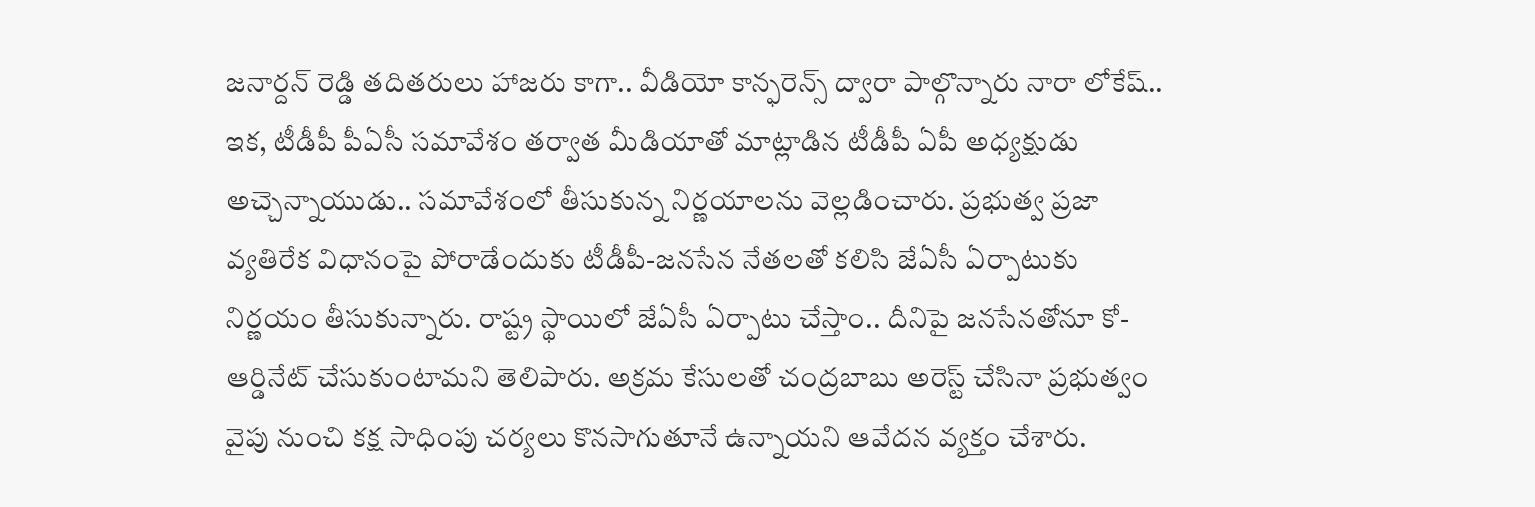జనార్దన్ రెడ్డి తదితరులు హాజరు కాగా.. వీడియో కాన్ఫరెన్స్ ద్వారా పాల్గొన్నారు నారా లోకేష్..
ఇక, టీడీపీ పీఏసీ సమావేశం తర్వాత మీడియాతో మాట్లాడిన టీడీపీ ఏపీ అధ్యక్షుడు అచ్చెన్నాయుడు.. సమావేశంలో తీసుకున్న నిర్ణయాలను వెల్లడించారు. ప్రభుత్వ ప్రజా వ్యతిరేక విధానంపై పోరాడేందుకు టీడీపీ-జనసేన నేతలతో కలిసి జేఏసీ ఏర్పాటుకు నిర్ణయం తీసుకున్నారు. రాష్ట్ర స్థాయిలో జేఏసీ ఏర్పాటు చేస్తాం.. దీనిపై జనసేనతోనూ కో-ఆర్డినేట్ చేసుకుంటామని తెలిపారు. అక్రమ కేసులతో చంద్రబాబు అరెస్ట్ చేసినా ప్రభుత్వం వైపు నుంచి కక్ష సాధింపు చర్యలు కొనసాగుతూనే ఉన్నాయని ఆవేదన వ్యక్తం చేశారు.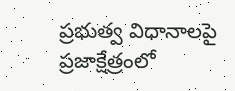ప్రభుత్వ విధానాలపై ప్రజాక్షేత్రంలో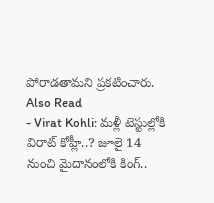పోరాడతామని ప్రకటించారు.
Also Read
- Virat Kohli: మళ్లీ టెస్టుల్లోకి విరాట్ కోహ్లీ..? జూలై 14 నుంచి మైదానంలోకి కింగ్..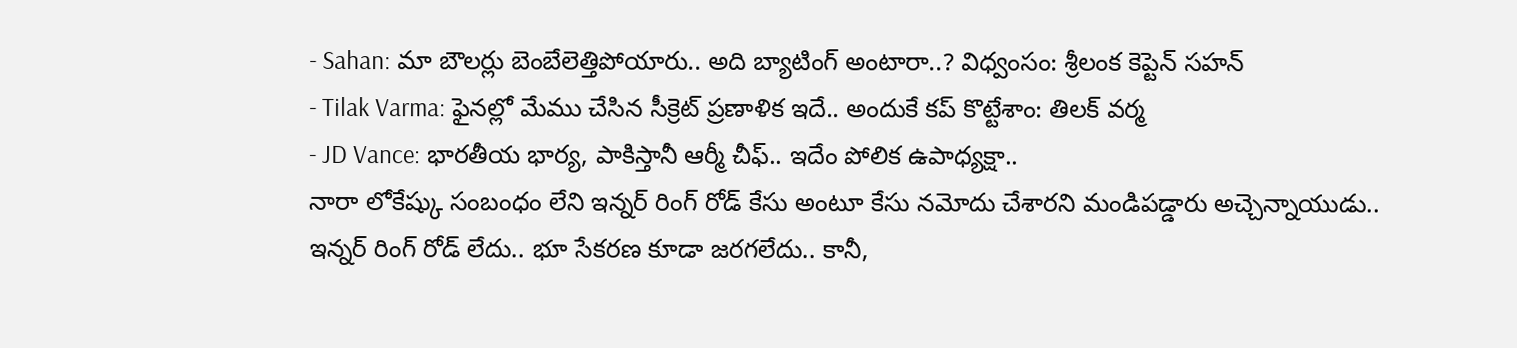- Sahan: మా బౌలర్లు బెంబేలెత్తిపోయారు.. అది బ్యాటింగ్ అంటారా..? విధ్వంసం: శ్రీలంక కెప్టెన్ సహన్
- Tilak Varma: ఫైనల్లో మేము చేసిన సీక్రెట్ ప్రణాళిక ఇదే.. అందుకే కప్ కొట్టేశాం: తిలక్ వర్మ
- JD Vance: భారతీయ భార్య, పాకిస్తానీ ఆర్మీ చీఫ్.. ఇదేం పోలిక ఉపాధ్యక్షా..
నారా లోకేష్కు సంబంధం లేని ఇన్నర్ రింగ్ రోడ్ కేసు అంటూ కేసు నమోదు చేశారని మండిపడ్డారు అచ్చెన్నాయుడు.. ఇన్నర్ రింగ్ రోడ్ లేదు.. భూ సేకరణ కూడా జరగలేదు.. కానీ,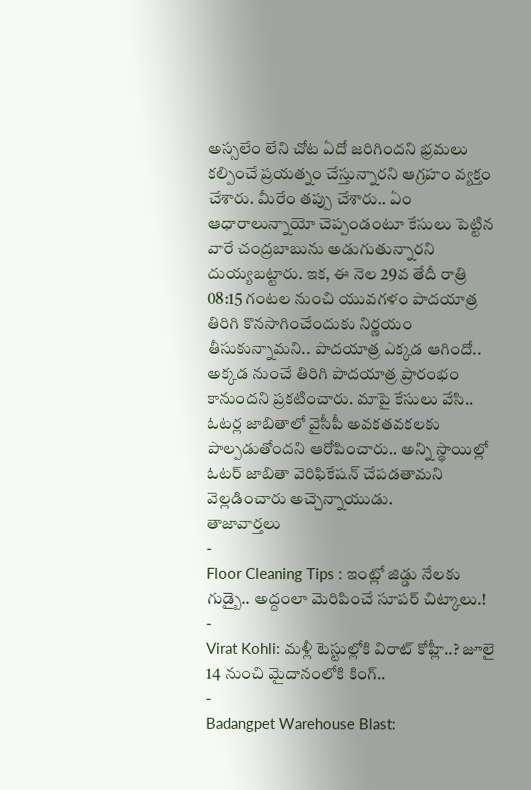అస్సలేం లేని చోట ఏదో జరిగిందని భ్రమలు కల్పించే ప్రయత్నం చేస్తున్నారని ఆగ్రహం వ్యక్తం చేశారు. మీరేం తప్పు చేశారు.. ఏం ఆధారాలున్నాయో చెప్పండంటూ కేసులు పెట్టిన వారే చంద్రబాబును అడుగుతున్నారని దుయ్యబట్టారు. ఇక, ఈ నెల 29వ తేదీ రాత్రి 08:15 గంటల నుంచి యువగళం పాదయాత్ర తిరిగి కొనసాగించేందుకు నిర్ణయం తీసుకున్నామని.. పాదయాత్ర ఎక్కడ ఆగిందో.. అక్కడ నుంచే తిరిగి పాదయాత్ర ప్రారంభం కానుందని ప్రకటించారు. మాపై కేసులు వేసి.. ఓటర్ల జాబితాలో వైసీపీ అవకతవకలకు పాల్పడుతోందని ఆరోపించారు.. అన్ని స్థాయిల్లో ఓటర్ జాబితా వెరిఫికేషన్ చేపడతామని వెల్లడించారు అచ్చెన్నాయుడు.
తాజావార్తలు
-
Floor Cleaning Tips : ఇంట్లో జిడ్డు నేలకు గుడ్బై.. అద్దంలా మెరిపించే సూపర్ చిట్కాలు.!
-
Virat Kohli: మళ్లీ టెస్టుల్లోకి విరాట్ కోహ్లీ..? జూలై 14 నుంచి మైదానంలోకి కింగ్..
-
Badangpet Warehouse Blast: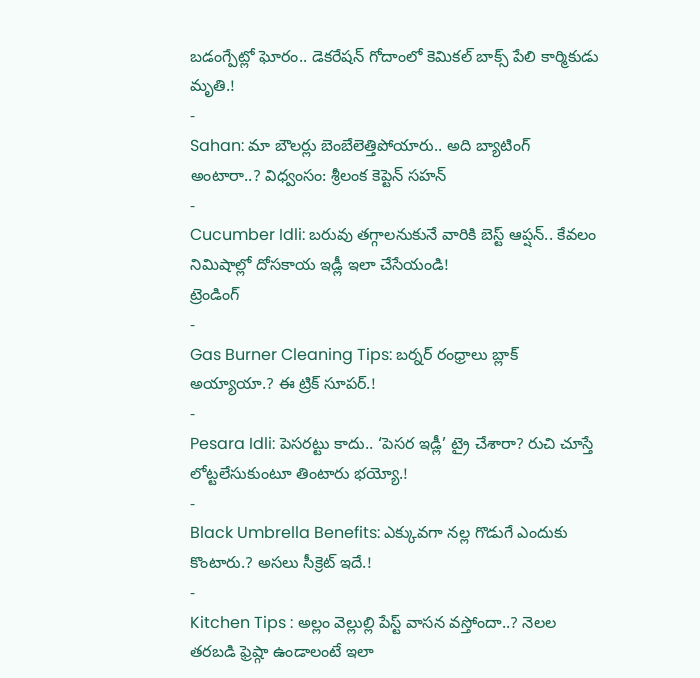బడంగ్పేట్లో ఘోరం.. డెకరేషన్ గోదాంలో కెమికల్ బాక్స్ పేలి కార్మికుడు మృతి.!
-
Sahan: మా బౌలర్లు బెంబేలెత్తిపోయారు.. అది బ్యాటింగ్ అంటారా..? విధ్వంసం: శ్రీలంక కెప్టెన్ సహన్
-
Cucumber Idli: బరువు తగ్గాలనుకునే వారికి బెస్ట్ ఆప్షన్.. కేవలం నిమిషాల్లో దోసకాయ ఇడ్లీ ఇలా చేసేయండి!
ట్రెండింగ్
-
Gas Burner Cleaning Tips: బర్నర్ రంధ్రాలు బ్లాక్ అయ్యాయా.? ఈ ట్రిక్ సూపర్.!
-
Pesara Idli: పెసరట్టు కాదు.. ‘పెసర ఇడ్లీ’ ట్రై చేశారా? రుచి చూస్తే లోట్టలేసుకుంటూ తింటారు భయ్యో.!
-
Black Umbrella Benefits: ఎక్కువగా నల్ల గొడుగే ఎందుకు కొంటారు.? అసలు సీక్రెట్ ఇదే.!
-
Kitchen Tips : అల్లం వెల్లుల్లి పేస్ట్ వాసన వస్తోందా..? నెలల తరబడి ఫ్రెష్గా ఉండాలంటే ఇలా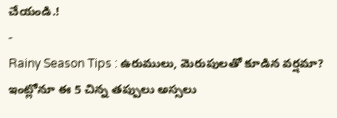చేయండి.!
-
Rainy Season Tips : ఉరుములు, మెరుపులతో కూడిన వర్షమా? ఇంట్లోనూ ఈ 5 చిన్న తప్పులు అస్సలు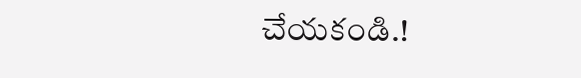చేయకండి.!